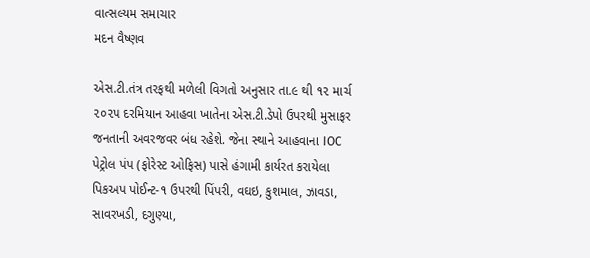વાત્સલ્યમ સમાચાર
મદન વૈષ્ણવ

એસ.ટી.તંત્ર તરફથી મળેલી વિગતો અનુસાર તા.૯ થી ૧૨ માર્ચ ૨૦૨૫ દરમિયાન આહવા ખાતેના એસ.ટી.ડેપો ઉપરથી મુસાફર જનતાની અવરજવર બંધ રહેશે. જેના સ્થાને આહવાના IOC પેટ્રોલ પંપ (ફોરેસ્ટ ઓફિસ) પાસે હંગામી કાર્યરત કરાયેલા પિકઅપ પોઈન્ટ-૧ ઉપરથી પિંપરી, વઘઇ, કુશમાલ, ઝાવડા, સાવરખડી, દગુણ્યા,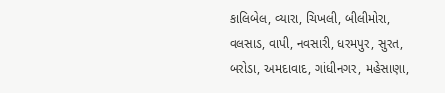કાલિબેલ, વ્યારા, ચિખલી, બીલીમોરા, વલસાડ, વાપી, નવસારી, ધરમપુર, સુરત, બરોડા, અમદાવાદ, ગાંધીનગર, મહેસાણા,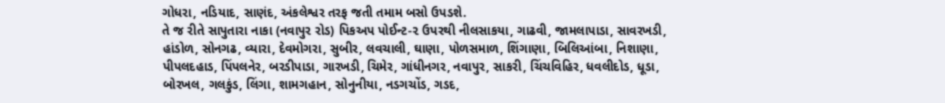ગોધરા, નડિયાદ, સાણંદ, અંકલેશ્વર તરફ જતી તમામ બસો ઉપડશે.
તે જ રીતે સાપુતારા નાકા (નવાપુર રોડ) પિકઅપ પોઈન્ટ-૨ ઉપરથી નીલસાકયા, ગાઢવી, જામલાપાડા, સાવરખડી, હાંડોળ, સોનગઢ, વ્યારા, દેવમોગરા, સુબીર, લવચાલી, ઘાણા, પોળસમાળ, શિંગાણા, બિલિઆંબા, નિશાણા, પીપલદહાડ, પિંપલનેર, બરડીપાડા, ગારખડી, ચિમેર, ગાંધીનગર, નવાપુર, સાકરી, ચિંચવિહિર, ધવલીદોડ, ધૂડા, બોરખલ, ગલકુંડ, લિંગા, શામગહાન, સોનુનીયા, નડગચોંડ, ગડદ,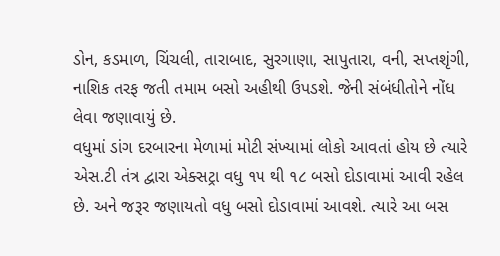ડોન, કડમાળ, ચિંચલી, તારાબાદ, સુરગાણા, સાપુતારા, વની, સપ્તશૃંગી, નાશિક તરફ જતી તમામ બસો અહીથી ઉપડશે. જેની સંબંધીતોને નોંધ લેવા જણાવાયું છે.
વધુમાં ડાંગ દરબારના મેળામાં મોટી સંખ્યામાં લોકો આવતાં હોય છે ત્યારે એસ.ટી તંત્ર દ્વારા એક્સટ્રા વધુ ૧૫ થી ૧૮ બસો દોડાવામાં આવી રહેલ છે. અને જરૂર જણાયતો વધુ બસો દોડાવામાં આવશે. ત્યારે આ બસ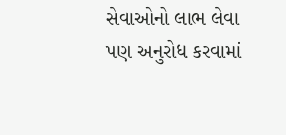સેવાઓનો લાભ લેવા પણ અનુરોધ કરવામાં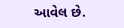આવેલ છે.